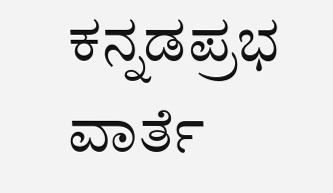ಕನ್ನಡಪ್ರಭ ವಾರ್ತೆ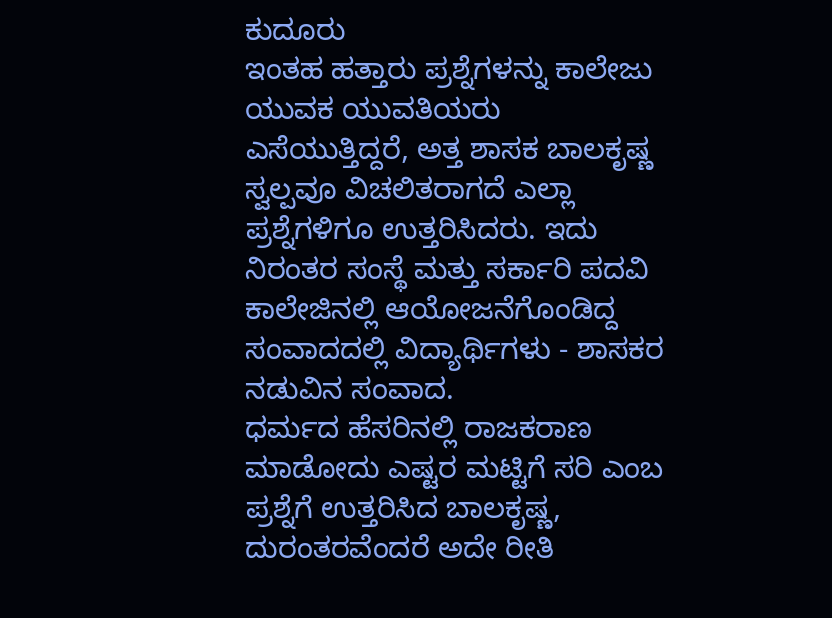ಕುದೂರು
ಇಂತಹ ಹತ್ತಾರು ಪ್ರಶ್ನೆಗಳನ್ನು ಕಾಲೇಜು ಯುವಕ ಯುವತಿಯರು ಎಸೆಯುತ್ತಿದ್ದರೆ, ಅತ್ತ ಶಾಸಕ ಬಾಲಕೃಷ್ಣ ಸ್ವಲ್ಪವೂ ವಿಚಲಿತರಾಗದೆ ಎಲ್ಲಾ ಪ್ರಶ್ನೆಗಳಿಗೂ ಉತ್ತರಿಸಿದರು. ಇದು ನಿರಂತರ ಸಂಸ್ಥೆ ಮತ್ತು ಸರ್ಕಾರಿ ಪದವಿ ಕಾಲೇಜಿನಲ್ಲಿ ಆಯೋಜನೆಗೊಂಡಿದ್ದ ಸಂವಾದದಲ್ಲಿ ವಿದ್ಯಾರ್ಥಿಗಳು - ಶಾಸಕರ ನಡುವಿನ ಸಂವಾದ.
ಧರ್ಮದ ಹೆಸರಿನಲ್ಲಿ ರಾಜಕರಾಣ ಮಾಡೋದು ಎಷ್ಟರ ಮಟ್ಟಿಗೆ ಸರಿ ಎಂಬ ಪ್ರಶ್ನೆಗೆ ಉತ್ತರಿಸಿದ ಬಾಲಕೃಷ್ಣ, ದುರಂತರವೆಂದರೆ ಅದೇ ರೀತಿ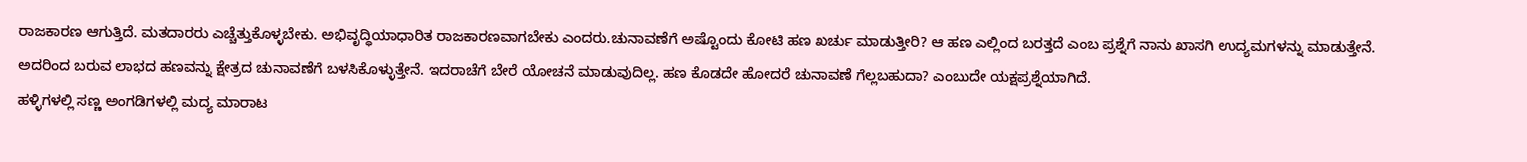ರಾಜಕಾರಣ ಆಗುತ್ತಿದೆ. ಮತದಾರರು ಎಚ್ಚೆತ್ತುಕೊಳ್ಳಬೇಕು. ಅಭಿವೃದ್ಧಿಯಾಧಾರಿತ ರಾಜಕಾರಣವಾಗಬೇಕು ಎಂದರು.ಚುನಾವಣೆಗೆ ಅಷ್ಟೊಂದು ಕೋಟಿ ಹಣ ಖರ್ಚು ಮಾಡುತ್ತೀರಿ? ಆ ಹಣ ಎಲ್ಲಿಂದ ಬರತ್ತದೆ ಎಂಬ ಪ್ರಶ್ನೆಗೆ ನಾನು ಖಾಸಗಿ ಉದ್ಯಮಗಳನ್ನು ಮಾಡುತ್ತೇನೆ. ಅದರಿಂದ ಬರುವ ಲಾಭದ ಹಣವನ್ನು ಕ್ಷೇತ್ರದ ಚುನಾವಣೆಗೆ ಬಳಸಿಕೊಳ್ಳುತ್ತೇನೆ. ಇದರಾಚೆಗೆ ಬೇರೆ ಯೋಚನೆ ಮಾಡುವುದಿಲ್ಲ. ಹಣ ಕೊಡದೇ ಹೋದರೆ ಚುನಾವಣೆ ಗೆಲ್ಲಬಹುದಾ? ಎಂಬುದೇ ಯಕ್ಷಪ್ರಶ್ನೆಯಾಗಿದೆ.
ಹಳ್ಳಿಗಳಲ್ಲಿ ಸಣ್ಣ ಅಂಗಡಿಗಳಲ್ಲಿ ಮದ್ಯ ಮಾರಾಟ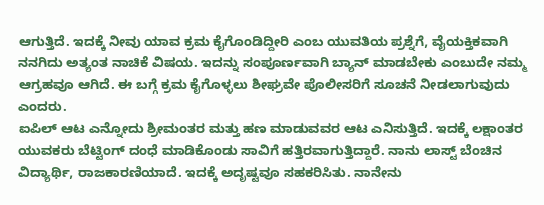ಆಗುತ್ತಿದೆ. ಇದಕ್ಕೆ ನೀವು ಯಾವ ಕ್ರಮ ಕೈಗೊಂಡಿದ್ದೀರಿ ಎಂಬ ಯುವತಿಯ ಪ್ರಶ್ನೆಗೆ, ವೈಯಕ್ತಿಕವಾಗಿ ನನಗಿದು ಅತ್ಯಂತ ನಾಚಿಕೆ ವಿಷಯ. ಇದನ್ನು ಸಂಪೂರ್ಣವಾಗಿ ಬ್ಯಾನ್ ಮಾಡಬೇಕು ಎಂಬುದೇ ನಮ್ಮ ಆಗ್ರಹವೂ ಆಗಿದೆ. ಈ ಬಗ್ಗೆ ಕ್ರಮ ಕೈಗೊಳ್ಳಲು ಶೀಘ್ರವೇ ಪೊಲೀಸರಿಗೆ ಸೂಚನೆ ನೀಡಲಾಗುವುದು ಎಂದರು.
ಐಪಿಲ್ ಆಟ ಎನ್ನೋದು ಶ್ರೀಮಂತರ ಮತ್ತು ಹಣ ಮಾಡುವವರ ಆಟ ಎನಿಸುತ್ತಿದೆ. ಇದಕ್ಕೆ ಲಕ್ಷಾಂತರ ಯುವಕರು ಬೆಟ್ಟಿಂಗ್ ದಂಧೆ ಮಾಡಿಕೊಂಡು ಸಾವಿಗೆ ಹತ್ತಿರವಾಗುತ್ತಿದ್ದಾರೆ. ನಾನು ಲಾಸ್ಟ್ ಬೆಂಚಿನ ವಿದ್ಯಾರ್ಥಿ, ರಾಜಕಾರಣಿಯಾದೆ. ಇದಕ್ಕೆ ಅದೃಷ್ಟವೂ ಸಹಕರಿಸಿತು. ನಾನೇನು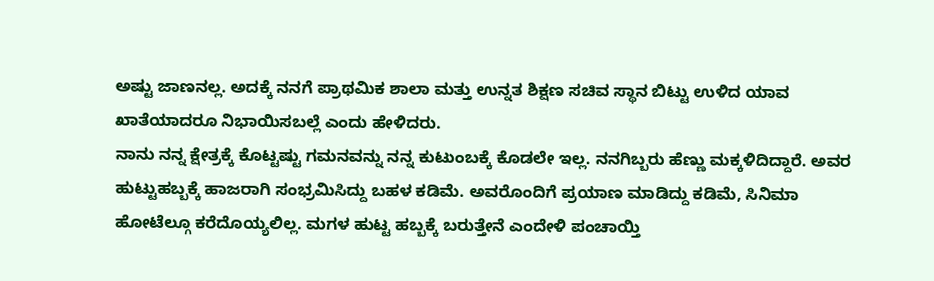ಅಷ್ಟು ಜಾಣನಲ್ಲ. ಅದಕ್ಕೆ ನನಗೆ ಪ್ರಾಥಮಿಕ ಶಾಲಾ ಮತ್ತು ಉನ್ನತ ಶಿಕ್ಷಣ ಸಚಿವ ಸ್ಥಾನ ಬಿಟ್ಟು ಉಳಿದ ಯಾವ ಖಾತೆಯಾದರೂ ನಿಭಾಯಿಸಬಲ್ಲೆ ಎಂದು ಹೇಳಿದರು.
ನಾನು ನನ್ನ ಕ್ಷೇತ್ರಕ್ಕೆ ಕೊಟ್ಟಷ್ಟು ಗಮನವನ್ನು ನನ್ನ ಕುಟುಂಬಕ್ಕೆ ಕೊಡಲೇ ಇಲ್ಲ. ನನಗಿಬ್ಬರು ಹೆಣ್ಣು ಮಕ್ಕಳಿದಿದ್ದಾರೆ. ಅವರ ಹುಟ್ಟುಹಬ್ಬಕ್ಕೆ ಹಾಜರಾಗಿ ಸಂಭ್ರಮಿಸಿದ್ದು ಬಹಳ ಕಡಿಮೆ. ಅವರೊಂದಿಗೆ ಪ್ರಯಾಣ ಮಾಡಿದ್ದು ಕಡಿಮೆ, ಸಿನಿಮಾ ಹೋಟೆಲ್ಗೂ ಕರೆದೊಯ್ಯಲಿಲ್ಲ. ಮಗಳ ಹುಟ್ಟ ಹಬ್ಬಕ್ಕೆ ಬರುತ್ತೇನೆ ಎಂದೇಳಿ ಪಂಚಾಯ್ತಿ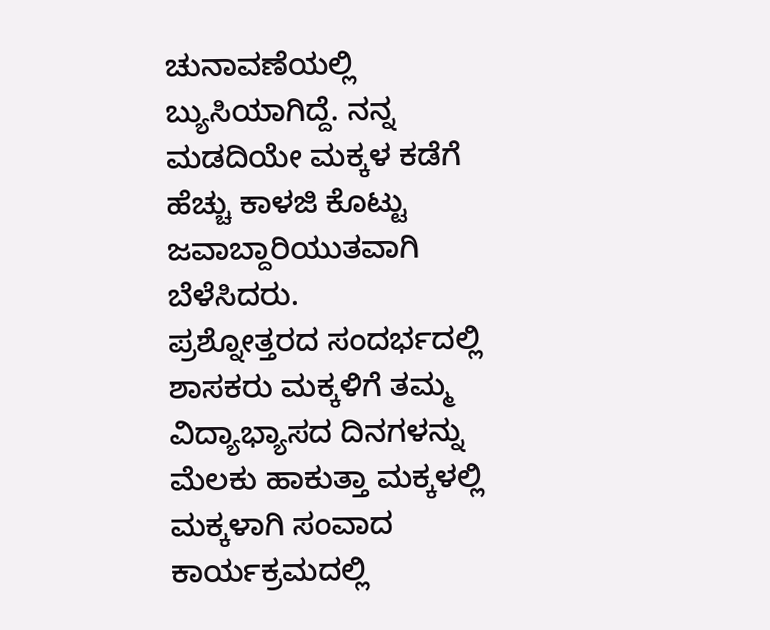ಚುನಾವಣೆಯಲ್ಲಿ ಬ್ಯುಸಿಯಾಗಿದ್ದೆ. ನನ್ನ ಮಡದಿಯೇ ಮಕ್ಕಳ ಕಡೆಗೆ ಹೆಚ್ಚು ಕಾಳಜಿ ಕೊಟ್ಟು ಜವಾಬ್ದಾರಿಯುತವಾಗಿ ಬೆಳೆಸಿದರು.
ಪ್ರಶ್ನೋತ್ತರದ ಸಂದರ್ಭದಲ್ಲಿ ಶಾಸಕರು ಮಕ್ಕಳಿಗೆ ತಮ್ಮ ವಿದ್ಯಾಭ್ಯಾಸದ ದಿನಗಳನ್ನು ಮೆಲಕು ಹಾಕುತ್ತಾ ಮಕ್ಕಳಲ್ಲಿ ಮಕ್ಕಳಾಗಿ ಸಂವಾದ ಕಾರ್ಯಕ್ರಮದಲ್ಲಿ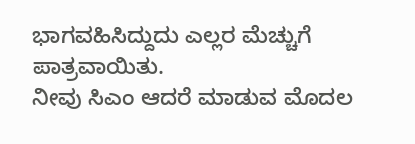ಭಾಗವಹಿಸಿದ್ದುದು ಎಲ್ಲರ ಮೆಚ್ಚುಗೆ ಪಾತ್ರವಾಯಿತು.
ನೀವು ಸಿಎಂ ಆದರೆ ಮಾಡುವ ಮೊದಲ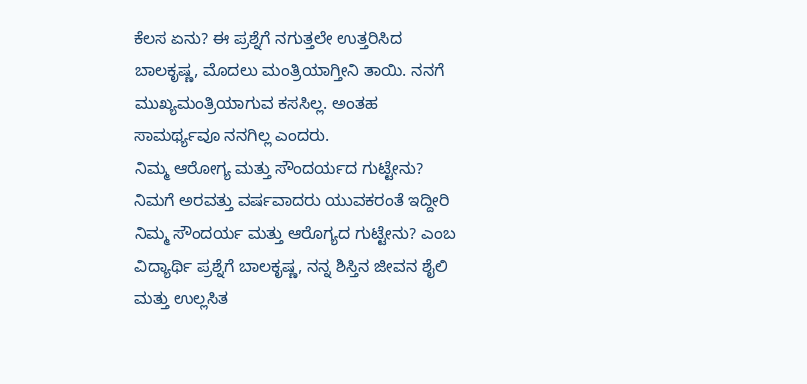ಕೆಲಸ ಏನು? ಈ ಪ್ರಶ್ನೆಗೆ ನಗುತ್ತಲೇ ಉತ್ತರಿಸಿದ ಬಾಲಕೃಷ್ಣ, ಮೊದಲು ಮಂತ್ರಿಯಾಗ್ತೀನಿ ತಾಯಿ. ನನಗೆ ಮುಖ್ಯಮಂತ್ರಿಯಾಗುವ ಕಸಸಿಲ್ಲ. ಅಂತಹ ಸಾಮರ್ಥ್ಯವೂ ನನಗಿಲ್ಲ ಎಂದರು.
ನಿಮ್ಮ ಆರೋಗ್ಯ ಮತ್ತು ಸೌಂದರ್ಯದ ಗುಟ್ಟೇನು? ನಿಮಗೆ ಅರವತ್ತು ವರ್ಷವಾದರು ಯುವಕರಂತೆ ಇದ್ದೀರಿ ನಿಮ್ಮ ಸೌಂದರ್ಯ ಮತ್ತು ಆರೊಗ್ಯದ ಗುಟ್ಟೇನು? ಎಂಬ ವಿದ್ಯಾರ್ಥಿ ಪ್ರಶ್ನೆಗೆ ಬಾಲಕೃಷ್ಣ, ನನ್ನ ಶಿಸ್ತಿನ ಜೀವನ ಶೈಲಿ ಮತ್ತು ಉಲ್ಲಸಿತ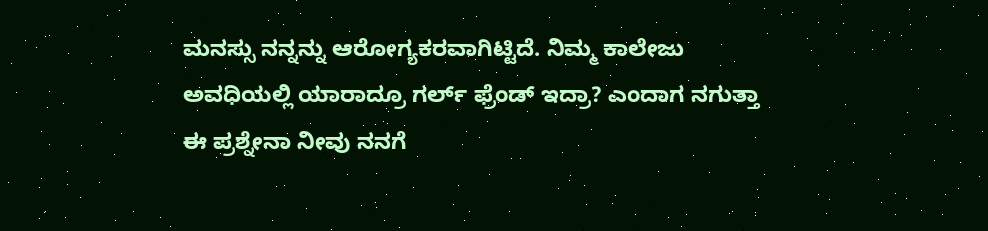ಮನಸ್ಸು ನನ್ನನ್ನು ಆರೋಗ್ಯಕರವಾಗಿಟ್ಟಿದೆ. ನಿಮ್ಮ ಕಾಲೇಜು ಅವಧಿಯಲ್ಲಿ ಯಾರಾದ್ರೂ ಗರ್ಲ್ ಫ್ರೆಂಡ್ ಇದ್ರಾ? ಎಂದಾಗ ನಗುತ್ತಾ ಈ ಪ್ರಶ್ನೇನಾ ನೀವು ನನಗೆ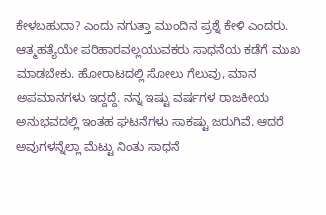ಕೇಳಬಹುದಾ? ಎಂದು ನಗುತ್ತಾ ಮುಂದಿನ ಪ್ರಶ್ನೆ ಕೇಳಿ ಎಂದರು.
ಆತ್ಮಹತ್ಯೆಯೇ ಪರಿಹಾರವಲ್ಲಯುವಕರು ಸಾಧನೆಯ ಕಡೆಗೆ ಮುಖ ಮಾಡಬೇಕು. ಹೋರಾಟದಲ್ಲಿ ಸೋಲು ಗೆಲುವು, ಮಾನ ಅಪಮಾನಗಳು ಇದ್ದದ್ದೆ. ನನ್ನ ಇಷ್ಟು ವರ್ಷಗಳ ರಾಜಕೀಯ ಅನುಭವದಲ್ಲಿ ಇಂತಹ ಘಟನೆಗಳು ಸಾಕಷ್ಟು ಜರುಗಿವೆ. ಆದರೆ ಅವುಗಳನ್ನೆಲ್ಲಾ ಮೆಟ್ಟು ನಿಂತು ಸಾಧನೆ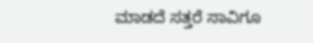ಮಾಡದೆ ಸತ್ತರೆ ಸಾವಿಗೂ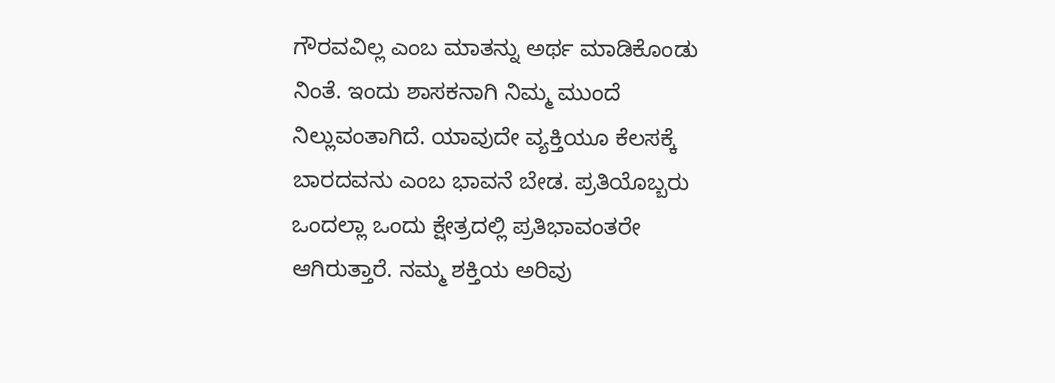ಗೌರವವಿಲ್ಲ ಎಂಬ ಮಾತನ್ನು ಅರ್ಥ ಮಾಡಿಕೊಂಡು ನಿಂತೆ. ಇಂದು ಶಾಸಕನಾಗಿ ನಿಮ್ಮ ಮುಂದೆ ನಿಲ್ಲುವಂತಾಗಿದೆ. ಯಾವುದೇ ವ್ಯಕ್ತಿಯೂ ಕೆಲಸಕ್ಕೆ ಬಾರದವನು ಎಂಬ ಭಾವನೆ ಬೇಡ. ಪ್ರತಿಯೊಬ್ಬರು ಒಂದಲ್ಲಾ ಒಂದು ಕ್ಷೇತ್ರದಲ್ಲಿ ಪ್ರತಿಭಾವಂತರೇ ಆಗಿರುತ್ತಾರೆ. ನಮ್ಮ ಶಕ್ತಿಯ ಅರಿವು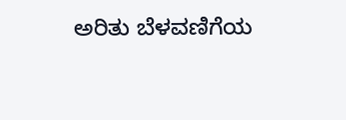ಅರಿತು ಬೆಳವಣಿಗೆಯ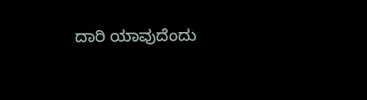ದಾರಿ ಯಾವುದೆಂದು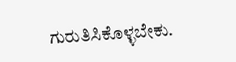ಗುರುತಿಸಿಕೊಳ್ಳಬೇಕು.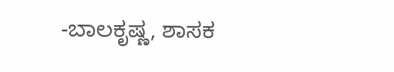-ಬಾಲಕೃಷ್ಣ, ಶಾಸಕ